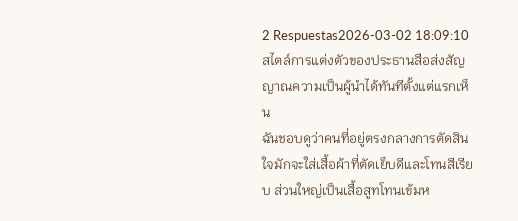2 Respuestas2026-03-02 18:09:10
สไตล์การแต่งตัวของประธานสือส่งสัญญาณความเป็นผู้นำได้ทันทีตั้งแต่แรกเห็น
ฉันชอบดูว่าคนที่อยู่ตรงกลางการตัดสินใจมักจะใส่เสื้อผ้าที่ตัดเย็บดีและโทนสีเรียบ ส่วนใหญ่เป็นเสื้อสูทโทนเข้มห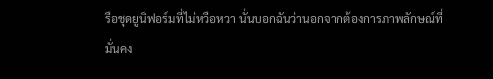รือชุดยูนิฟอร์มที่ไม่หวือหวา นั่นบอกฉันว่านอกจากต้องการภาพลักษณ์ที่มั่นคง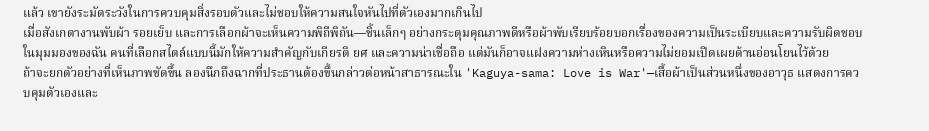แล้ว เขายังระมัดระวังในการควบคุมสิ่งรอบตัวและไม่ชอบให้ความสนใจหันไปที่ตัวเองมากเกินไป
เมื่อสังเกตางานพับผ้า รอยเย็บ และการเลือกผ้าจะเห็นความพิถีพิถัน—ชิ้นเล็กๆ อย่างกระดุมคุณภาพดีหรือผ้าพับเรียบร้อยบอกเรื่องของความเป็นระเบียบและความรับผิดชอบ ในมุมมองของฉัน คนที่เลือกสไตล์แบบนี้มักให้ความสำคัญกับเกียรติ ยศ และความน่าเชื่อถือ แต่มันก็อาจแฝงความห่างเหินหรือความไม่ยอมเปิดเผยด้านอ่อนโยนไว้ด้วย
ถ้าจะยกตัวอย่างที่เห็นภาพชัดขึ้น ลองนึกถึงฉากที่ประธานต้องขึ้นกล่าวต่อหน้าสาธารณะใน 'Kaguya-sama: Love is War'—เสื้อผ้าเป็นส่วนหนึ่งของอาวุธ แสดงการควบคุมตัวเองและ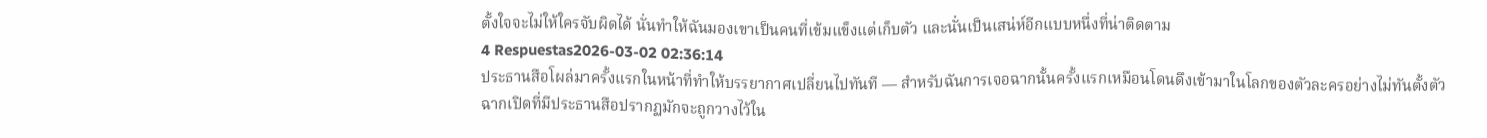ตั้งใจจะไม่ให้ใครจับผิดได้ นั่นทำให้ฉันมองเขาเป็นคนที่เข้มแข็งแต่เก็บตัว และนั่นเป็นเสน่ห์อีกแบบหนึ่งที่น่าติดตาม
4 Respuestas2026-03-02 02:36:14
ประธานสือโผล่มาครั้งแรกในหน้าที่ทำให้บรรยากาศเปลี่ยนไปทันที — สำหรับฉันการเจอฉากนั้นครั้งแรกเหมือนโดนดึงเข้ามาในโลกของตัวละครอย่างไม่ทันตั้งตัว
ฉากเปิดที่มีประธานสือปรากฏมักจะถูกวางไว้ใน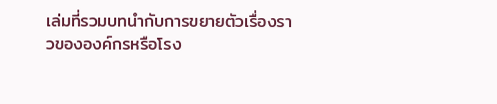เล่มที่รวมบทนำกับการขยายตัวเรื่องราวขององค์กรหรือโรง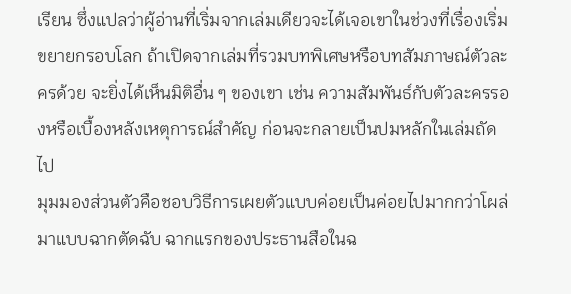เรียน ซึ่งแปลว่าผู้อ่านที่เริ่มจากเล่มเดียวจะได้เจอเขาในช่วงที่เรื่องเริ่มขยายกรอบโลก ถ้าเปิดจากเล่มที่รวมบทพิเศษหรือบทสัมภาษณ์ตัวละครด้วย จะยิ่งได้เห็นมิติอื่น ๆ ของเขา เช่น ความสัมพันธ์กับตัวละครรองหรือเบื้องหลังเหตุการณ์สำคัญ ก่อนจะกลายเป็นปมหลักในเล่มถัดไป
มุมมองส่วนตัวคือชอบวิธีการเผยตัวแบบค่อยเป็นค่อยไปมากกว่าโผล่มาแบบฉากตัดฉับ ฉากแรกของประธานสือในฉ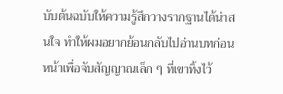บับต้นฉบับให้ความรู้สึกวางรากฐานได้น่าสนใจ ทำให้ผมอยากย้อนกลับไปอ่านบทก่อนหน้าเพื่อจับสัญญาณเล็ก ๆ ที่เขาทิ้งไว้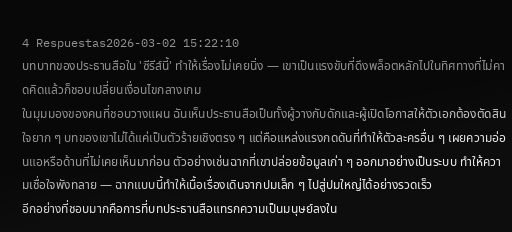4 Respuestas2026-03-02 15:22:10
บทบาทของประธานสือใน 'ซีรีส์นี้' ทำให้เรื่องไม่เคยนิ่ง — เขาเป็นแรงขับที่ดึงพล็อตหลักไปในทิศทางที่ไม่คาดคิดแล้วก็ชอบเปลี่ยนเงื่อนไขกลางเกม
ในมุมมองของคนที่ชอบวางแผน ฉันเห็นประธานสือเป็นทั้งผู้วางกับดักและผู้เปิดโอกาสให้ตัวเอกต้องตัดสินใจยาก ๆ บทของเขาไม่ได้แค่เป็นตัวร้ายเชิงตรง ๆ แต่คือแหล่งแรงกดดันที่ทำให้ตัวละครอื่น ๆ เผยความอ่อนแอหรือด้านที่ไม่เคยเห็นมาก่อน ตัวอย่างเช่นฉากที่เขาปล่อยข้อมูลเก่า ๆ ออกมาอย่างเป็นระบบ ทำให้ความเชื่อใจพังทลาย — ฉากแบบนี้ทำให้เนื้อเรื่องเดินจากปมเล็ก ๆ ไปสู่ปมใหญ่ได้อย่างรวดเร็ว
อีกอย่างที่ชอบมากคือการที่บทประธานสือแทรกความเป็นมนุษย์ลงใน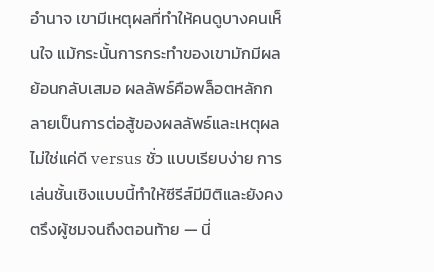อำนาจ เขามีเหตุผลที่ทำให้คนดูบางคนเห็นใจ แม้กระนั้นการกระทำของเขามักมีผลย้อนกลับเสมอ ผลลัพธ์คือพล็อตหลักกลายเป็นการต่อสู้ของผลลัพธ์และเหตุผล ไม่ใช่แค่ดี versus ชั่ว แบบเรียบง่าย การเล่นชั้นเชิงแบบนี้ทำให้ซีรีส์มีมิติและยังคงตรึงผู้ชมจนถึงตอนท้าย — นี่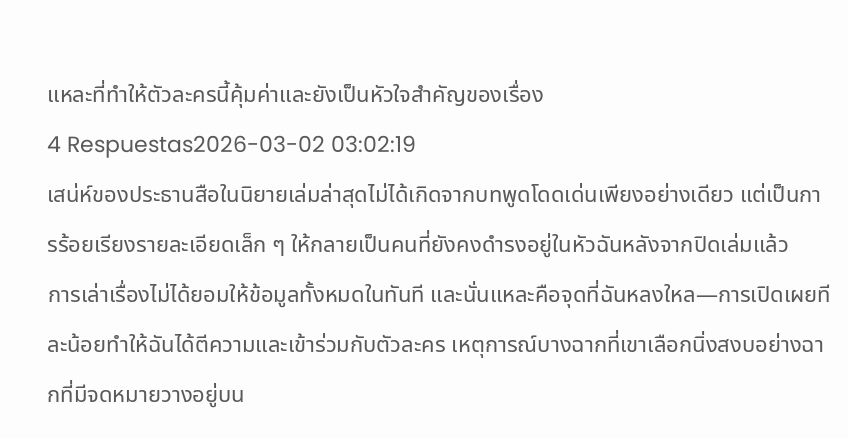แหละที่ทำให้ตัวละครนี้คุ้มค่าและยังเป็นหัวใจสำคัญของเรื่อง
4 Respuestas2026-03-02 03:02:19
เสน่ห์ของประธานสือในนิยายเล่มล่าสุดไม่ได้เกิดจากบทพูดโดดเด่นเพียงอย่างเดียว แต่เป็นการร้อยเรียงรายละเอียดเล็ก ๆ ให้กลายเป็นคนที่ยังคงดำรงอยู่ในหัวฉันหลังจากปิดเล่มแล้ว
การเล่าเรื่องไม่ได้ยอมให้ข้อมูลทั้งหมดในทันที และนั่นแหละคือจุดที่ฉันหลงใหล—การเปิดเผยทีละน้อยทำให้ฉันได้ตีความและเข้าร่วมกับตัวละคร เหตุการณ์บางฉากที่เขาเลือกนิ่งสงบอย่างฉากที่มีจดหมายวางอยู่บน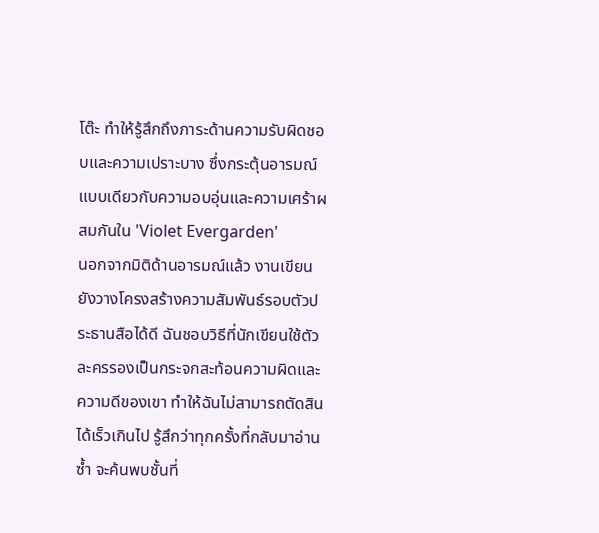โต๊ะ ทำให้รู้สึกถึงภาระด้านความรับผิดชอบและความเปราะบาง ซึ่งกระตุ้นอารมณ์แบบเดียวกับความอบอุ่นและความเศร้าผสมกันใน 'Violet Evergarden'
นอกจากมิติด้านอารมณ์แล้ว งานเขียนยังวางโครงสร้างความสัมพันธ์รอบตัวประธานสือได้ดี ฉันชอบวิธีที่นักเขียนใช้ตัวละครรองเป็นกระจกสะท้อนความผิดและความดีของเขา ทำให้ฉันไม่สามารถตัดสินได้เร็วเกินไป รู้สึกว่าทุกครั้งที่กลับมาอ่านซ้ำ จะค้นพบชั้นที่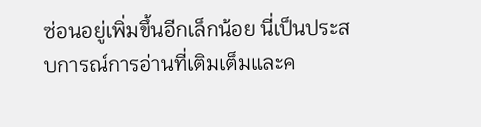ซ่อนอยู่เพิ่มขึ้นอีกเล็กน้อย นี่เป็นประสบการณ์การอ่านที่เติมเต็มและค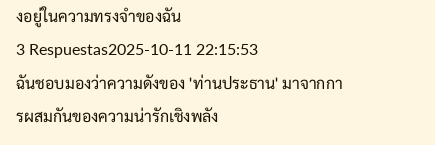งอยู่ในความทรงจำของฉัน
3 Respuestas2025-10-11 22:15:53
ฉันชอบมองว่าความดังของ 'ท่านประธาน' มาจากการผสมกันของความน่ารักเชิงพลัง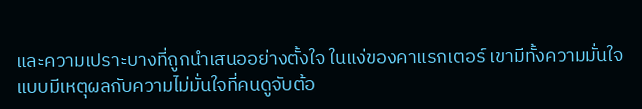และความเปราะบางที่ถูกนำเสนออย่างตั้งใจ ในแง่ของคาแรกเตอร์ เขามีทั้งความมั่นใจแบบมีเหตุผลกับความไม่มั่นใจที่คนดูจับต้อ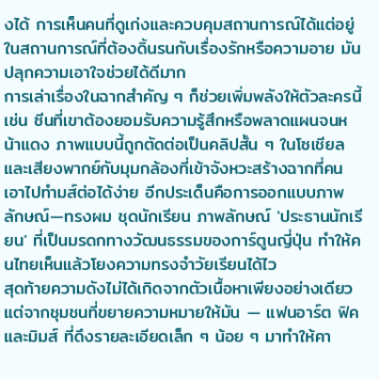งได้ การเห็นคนที่ดูเก่งและควบคุมสถานการณ์ได้แต่อยู่ในสถานการณ์ที่ต้องดิ้นรนกับเรื่องรักหรือความอาย มันปลุกความเอาใจช่วยได้ดีมาก
การเล่าเรื่องในฉากสำคัญ ๆ ก็ช่วยเพิ่มพลังให้ตัวละครนี้ เช่น ซีนที่เขาต้องยอมรับความรู้สึกหรือพลาดแผนจนหน้าแดง ภาพแบบนี้ถูกตัดต่อเป็นคลิปสั้น ๆ ในโซเชียล และเสียงพากย์กับมุมกล้องที่เข้าจังหวะสร้างฉากที่คนเอาไปทำมส์ต่อได้ง่าย อีกประเด็นคือการออกแบบภาพลักษณ์—ทรงผม ชุดนักเรียน ภาพลักษณ์ 'ประธานนักเรียน' ที่เป็นมรดกทางวัฒนธรรมของการ์ตูนญี่ปุ่น ทำให้คนไทยเห็นแล้วโยงความทรงจำวัยเรียนได้ไว
สุดท้ายความดังไม่ได้เกิดจากตัวเนื้อหาเพียงอย่างเดียว แต่จากชุมชนที่ขยายความหมายให้มัน — แฟนอาร์ต ฟิค และมิมส์ ที่ดึงรายละเอียดเล็ก ๆ น้อย ๆ มาทำให้คา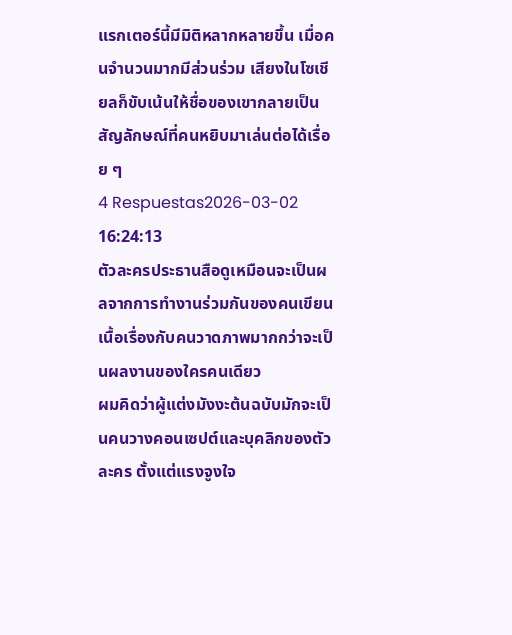แรกเตอร์นี้มีมิติหลากหลายขึ้น เมื่อคนจำนวนมากมีส่วนร่วม เสียงในโซเชียลก็ขับเน้นให้ชื่อของเขากลายเป็นสัญลักษณ์ที่คนหยิบมาเล่นต่อได้เรื่อย ๆ
4 Respuestas2026-03-02 16:24:13
ตัวละครประธานสือดูเหมือนจะเป็นผลจากการทำงานร่วมกันของคนเขียนเนื้อเรื่องกับคนวาดภาพมากกว่าจะเป็นผลงานของใครคนเดียว
ผมคิดว่าผู้แต่งมังงะต้นฉบับมักจะเป็นคนวางคอนเซปต์และบุคลิกของตัวละคร ตั้งแต่แรงจูงใจ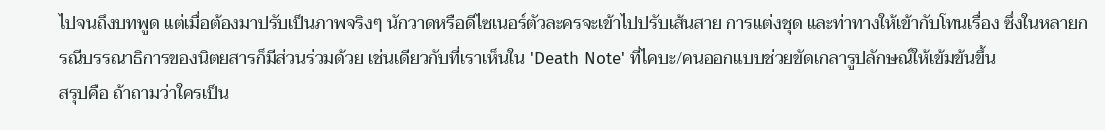ไปจนถึงบทพูด แต่เมื่อต้องมาปรับเป็นภาพจริงๆ นักวาดหรือดีไซเนอร์ตัวละครจะเข้าไปปรับเส้นสาย การแต่งชุด และท่าทางให้เข้ากับโทนเรื่อง ซึ่งในหลายกรณีบรรณาธิการของนิตยสารก็มีส่วนร่วมด้วย เช่นเดียวกับที่เราเห็นใน 'Death Note' ที่ไคบะ/คนออกแบบช่วยขัดเกลารูปลักษณ์ให้เข้มข้นขึ้น
สรุปคือ ถ้าถามว่าใครเป็น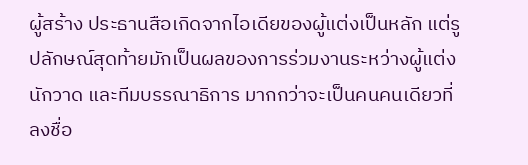ผู้สร้าง ประธานสือเกิดจากไอเดียของผู้แต่งเป็นหลัก แต่รูปลักษณ์สุดท้ายมักเป็นผลของการร่วมงานระหว่างผู้แต่ง นักวาด และทีมบรรณาธิการ มากกว่าจะเป็นคนคนเดียวที่ลงชื่อ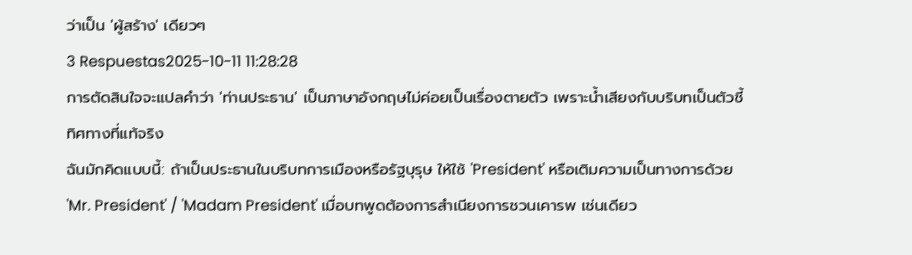ว่าเป็น 'ผู้สร้าง' เดียวๆ
3 Respuestas2025-10-11 11:28:28
การตัดสินใจจะแปลคำว่า 'ท่านประธาน' เป็นภาษาอังกฤษไม่ค่อยเป็นเรื่องตายตัว เพราะน้ำเสียงกับบริบทเป็นตัวชี้ทิศทางที่แท้จริง
ฉันมักคิดแบบนี้: ถ้าเป็นประธานในบริบทการเมืองหรือรัฐบุรุษ ให้ใช้ 'President' หรือเติมความเป็นทางการด้วย 'Mr. President' / 'Madam President' เมื่อบทพูดต้องการสำเนียงการชวนเคารพ เช่นเดียว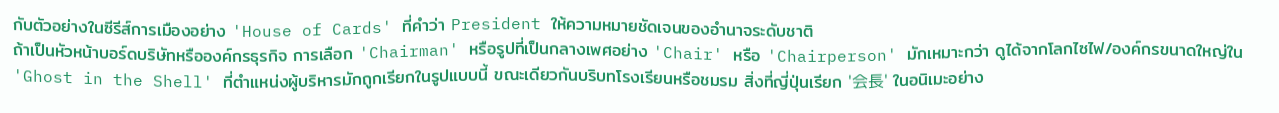กับตัวอย่างในซีรีส์การเมืองอย่าง 'House of Cards' ที่คำว่า President ให้ความหมายชัดเจนของอำนาจระดับชาติ
ถ้าเป็นหัวหน้าบอร์ดบริษัทหรือองค์กรธุรกิจ การเลือก 'Chairman' หรือรูปที่เป็นกลางเพศอย่าง 'Chair' หรือ 'Chairperson' มักเหมาะกว่า ดูได้จากโลกไซไฟ/องค์กรขนาดใหญ่ใน 'Ghost in the Shell' ที่ตำแหน่งผู้บริหารมักถูกเรียกในรูปแบบนี้ ขณะเดียวกันบริบทโรงเรียนหรือชมรม สิ่งที่ญี่ปุ่นเรียก '会長' ในอนิเมะอย่าง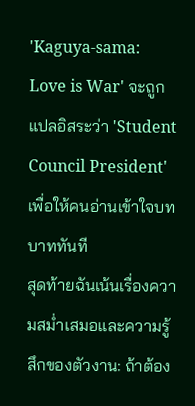'Kaguya-sama: Love is War' จะถูกแปลอิสระว่า 'Student Council President' เพื่อให้คนอ่านเข้าใจบทบาททันที
สุดท้ายฉันเน้นเรื่องความสม่ำเสมอและความรู้สึกของตัวงาน: ถ้าต้อง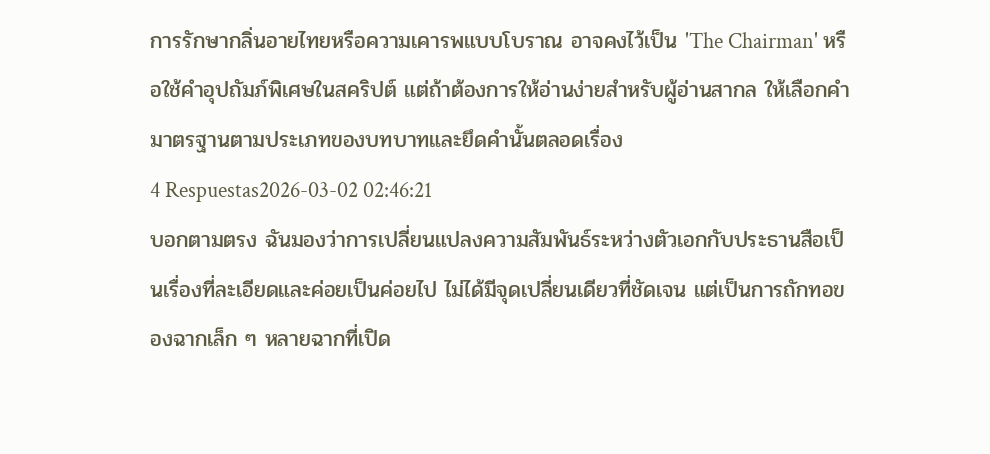การรักษากลิ่นอายไทยหรือความเคารพแบบโบราณ อาจคงไว้เป็น 'The Chairman' หรือใช้คำอุปถัมภ์พิเศษในสคริปต์ แต่ถ้าต้องการให้อ่านง่ายสำหรับผู้อ่านสากล ให้เลือกคำมาตรฐานตามประเภทของบทบาทและยึดคำนั้นตลอดเรื่อง
4 Respuestas2026-03-02 02:46:21
บอกตามตรง ฉันมองว่าการเปลี่ยนแปลงความสัมพันธ์ระหว่างตัวเอกกับประธานสือเป็นเรื่องที่ละเอียดและค่อยเป็นค่อยไป ไม่ได้มีจุดเปลี่ยนเดียวที่ชัดเจน แต่เป็นการถักทอของฉากเล็ก ๆ หลายฉากที่เปิด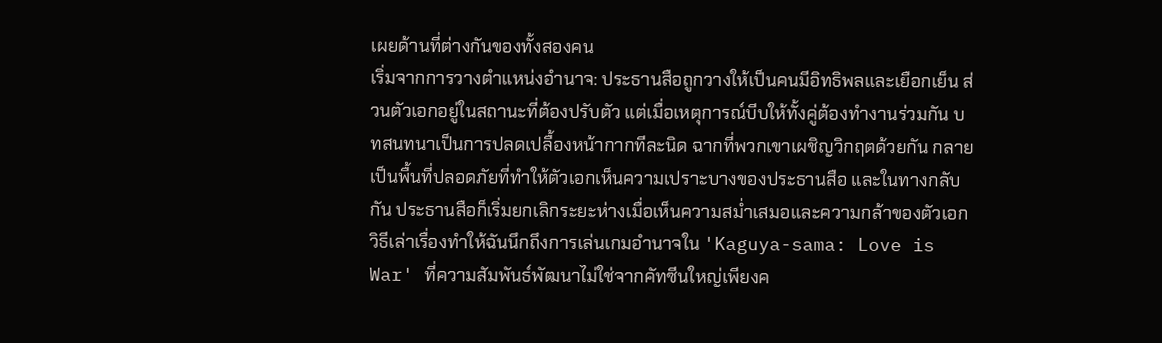เผยด้านที่ต่างกันของทั้งสองคน
เริ่มจากการวางตำแหน่งอำนาจ: ประธานสือถูกวางให้เป็นคนมีอิทธิพลและเยือกเย็น ส่วนตัวเอกอยู่ในสถานะที่ต้องปรับตัว แต่เมื่อเหตุการณ์บีบให้ทั้งคู่ต้องทำงานร่วมกัน บทสนทนาเป็นการปลดเปลื้องหน้ากากทีละนิด ฉากที่พวกเขาเผชิญวิกฤตด้วยกัน กลายเป็นพื้นที่ปลอดภัยที่ทำให้ตัวเอกเห็นความเปราะบางของประธานสือ และในทางกลับกัน ประธานสือก็เริ่มยกเลิกระยะห่างเมื่อเห็นความสม่ำเสมอและความกล้าของตัวเอก
วิธีเล่าเรื่องทำให้ฉันนึกถึงการเล่นเกมอำนาจใน 'Kaguya-sama: Love is War' ที่ความสัมพันธ์พัฒนาไม่ใช่จากคัทซีนใหญ่เพียงค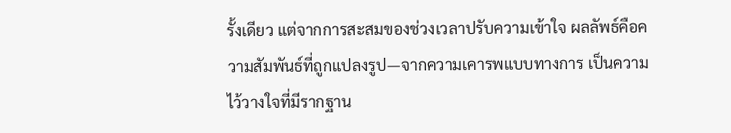รั้งเดียว แต่จากการสะสมของช่วงเวลาปรับความเข้าใจ ผลลัพธ์คือความสัมพันธ์ที่ถูกแปลงรูป—จากความเคารพแบบทางการ เป็นความไว้วางใจที่มีรากฐาน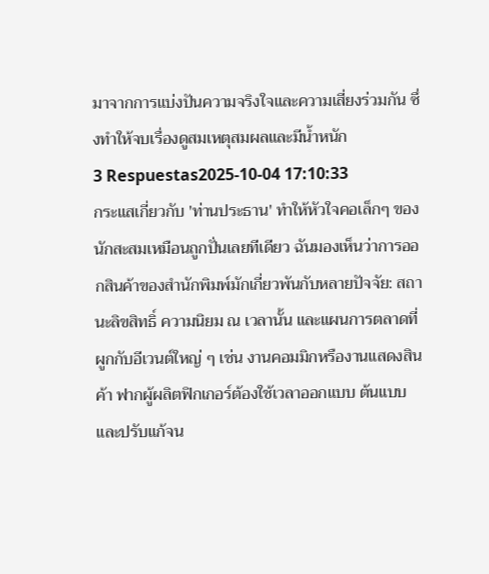มาจากการแบ่งปันความจริงใจและความเสี่ยงร่วมกัน ซึ่งทำให้จบเรื่องดูสมเหตุสมผลและมีน้ำหนัก
3 Respuestas2025-10-04 17:10:33
กระแสเกี่ยวกับ 'ท่านประธาน' ทำให้หัวใจคอเล็กๆ ของนักสะสมเหมือนถูกปั่นเลยทีเดียว ฉันมองเห็นว่าการออกสินค้าของสำนักพิมพ์มักเกี่ยวพันกับหลายปัจจัย: สถานะลิขสิทธิ์ ความนิยม ณ เวลานั้น และแผนการตลาดที่ผูกกับอีเวนต์ใหญ่ ๆ เช่น งานคอมมิกหรืองานแสดงสินค้า ฟากผู้ผลิตฟิกเกอร์ต้องใช้เวลาออกแบบ ต้นแบบ และปรับแก้จน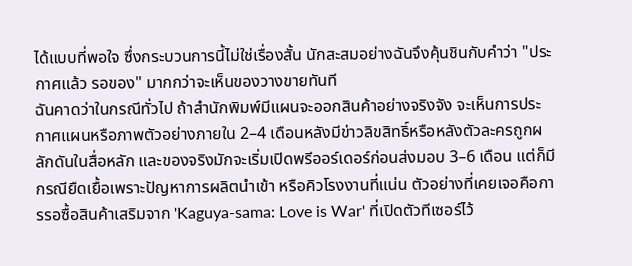ได้แบบที่พอใจ ซึ่งกระบวนการนี้ไม่ใช่เรื่องสั้น นักสะสมอย่างฉันจึงคุ้นชินกับคำว่า "ประกาศแล้ว รอของ" มากกว่าจะเห็นของวางขายทันที
ฉันคาดว่าในกรณีทั่วไป ถ้าสำนักพิมพ์มีแผนจะออกสินค้าอย่างจริงจัง จะเห็นการประกาศแผนหรือภาพตัวอย่างภายใน 2–4 เดือนหลังมีข่าวลิขสิทธิ์หรือหลังตัวละครถูกผลักดันในสื่อหลัก และของจริงมักจะเริ่มเปิดพรีออร์เดอร์ก่อนส่งมอบ 3–6 เดือน แต่ก็มีกรณียืดเยื้อเพราะปัญหาการผลิตนำเข้า หรือคิวโรงงานที่แน่น ตัวอย่างที่เคยเจอคือการรอซื้อสินค้าเสริมจาก 'Kaguya-sama: Love is War' ที่เปิดตัวทีเซอร์ไว้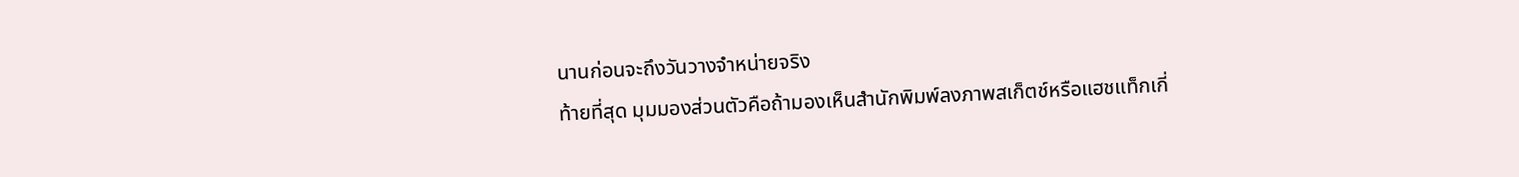นานก่อนจะถึงวันวางจำหน่ายจริง
ท้ายที่สุด มุมมองส่วนตัวคือถ้ามองเห็นสำนักพิมพ์ลงภาพสเก็ตช์หรือแฮชแท็กเกี่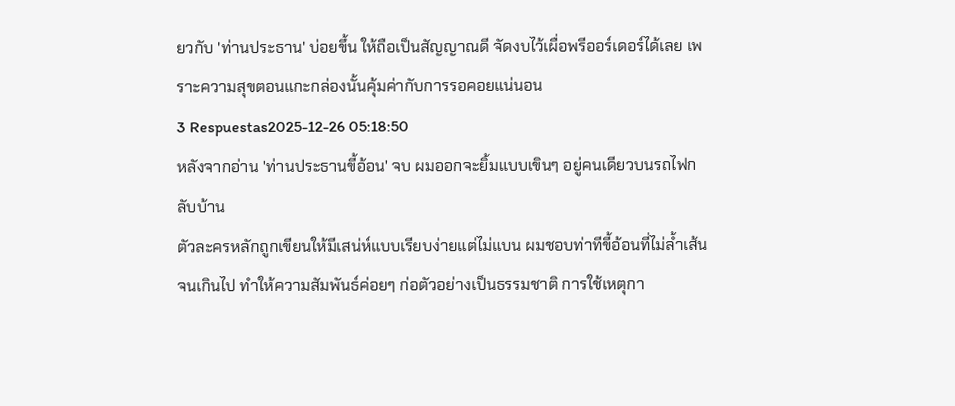ยวกับ 'ท่านประธาน' บ่อยขึ้น ให้ถือเป็นสัญญาณดี จัดงบไว้เผื่อพรีออร์เดอร์ได้เลย เพราะความสุขตอนแกะกล่องนั้นคุ้มค่ากับการรอคอยแน่นอน
3 Respuestas2025-12-26 05:18:50
หลังจากอ่าน 'ท่านประธานขี้อ้อน' จบ ผมออกจะยิ้มแบบเขินๆ อยู่คนเดียวบนรถไฟกลับบ้าน
ตัวละครหลักถูกเขียนให้มีเสน่ห์แบบเรียบง่ายแต่ไม่แบน ผมชอบท่าทีขี้อ้อนที่ไม่ล้ำเส้นจนเกินไป ทำให้ความสัมพันธ์ค่อยๆ ก่อตัวอย่างเป็นธรรมชาติ การใช้เหตุกา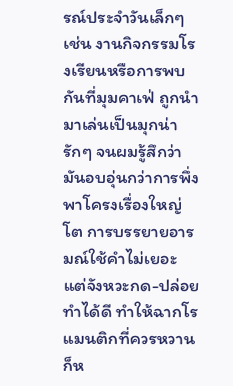รณ์ประจำวันเล็กๆ เช่น งานกิจกรรมโรงเรียนหรือการพบกันที่มุมคาเฟ่ ถูกนำมาเล่นเป็นมุกน่ารักๆ จนผมรู้สึกว่ามันอบอุ่นกว่าการพึ่งพาโครงเรื่องใหญ่โต การบรรยายอารมณ์ใช้คำไม่เยอะ แต่จังหวะกด-ปล่อยทำได้ดี ทำให้ฉากโรแมนติกที่ควรหวานก็ห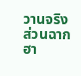วานจริง ส่วนฉากฮา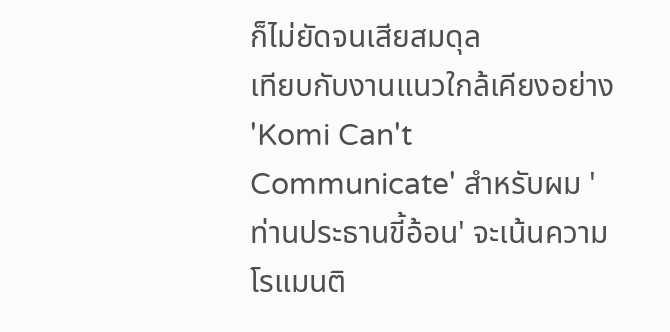ก็ไม่ยัดจนเสียสมดุล
เทียบกับงานแนวใกล้เคียงอย่าง 'Komi Can't Communicate' สำหรับผม 'ท่านประธานขี้อ้อน' จะเน้นความโรแมนติ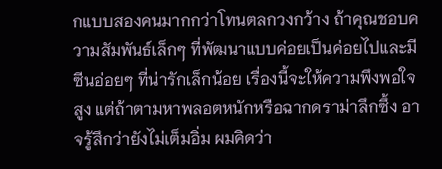กแบบสองคนมากกว่าโทนตลกวงกว้าง ถ้าคุณชอบความสัมพันธ์เล็กๆ ที่พัฒนาแบบค่อยเป็นค่อยไปและมีซีนอ่อยๆ ที่น่ารักเล็กน้อย เรื่องนี้จะให้ความพึงพอใจสูง แต่ถ้าตามหาพลอตหนักหรือฉากดราม่าลึกซึ้ง อาจรู้สึกว่ายังไม่เต็มอิ่ม ผมคิดว่า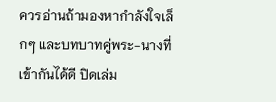ควรอ่านถ้ามองหากำลังใจเล็กๆ และบทบาทคู่พระ-นางที่เข้ากันได้ดี ปิดเล่ม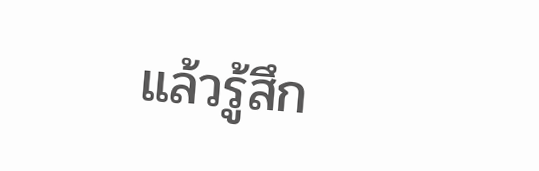แล้วรู้สึก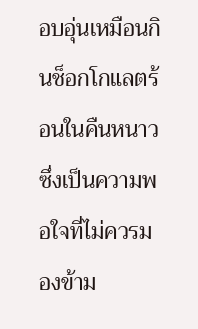อบอุ่นเหมือนกินช็อกโกแลตร้อนในคืนหนาว ซึ่งเป็นความพอใจที่ไม่ควรมองข้าม